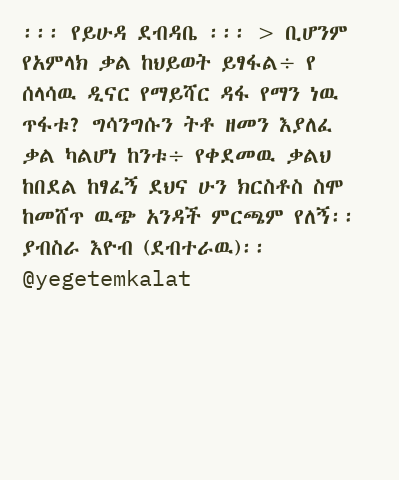፡፡፡ የይሁዳ ደብዳቤ ፡፡፡ > ቢሆንም የአምላክ ቃል ከህይወት ይፃፋል÷ የ ሰላሳዉ ዲናር የማይሻር ዳፋ የማን ነዉ ጥፋቱ? ግሳንግሱን ትቶ ዘመን እያለፈ ቃል ካልሆነ ከንቱ÷ የቀደመዉ ቃልህ ከበደል ከፃፈኝ ደህና ሁን ክርስቶስ ስሞ ከመሸጥ ዉጭ አንዳች ምርጫም የለኝ፡፡ ያብስራ እዮብ (ደብተራዉ)፡፡ @yegetemkalat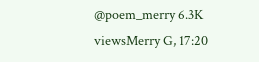@poem_merry 6.3K viewsMerry G, 17:20